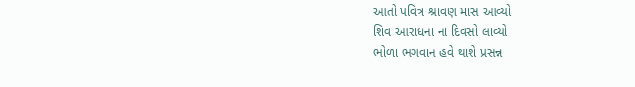આતો પવિત્ર શ્રાવણ માસ આવ્યો
શિવ આરાધના ના દિવસો લાવ્યો
ભોળા ભગવાન હવે થાશે પ્રસન્ન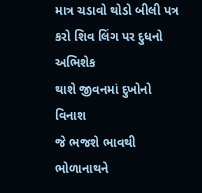માત્ર ચડાવો થોડો બીલી પત્ર
કરો શિવ લિંગ પર દુધનો અભિશેક
થાશે જીવનમાં દુખોનો વિનાશ
જે ભજશે ભાવથી ભોળાનાથને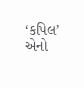‘કપિલ’ એનો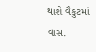થાશે વૈકુટમાં વાસ.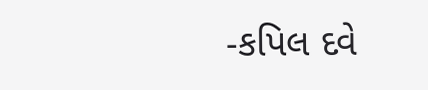-કપિલ દવે